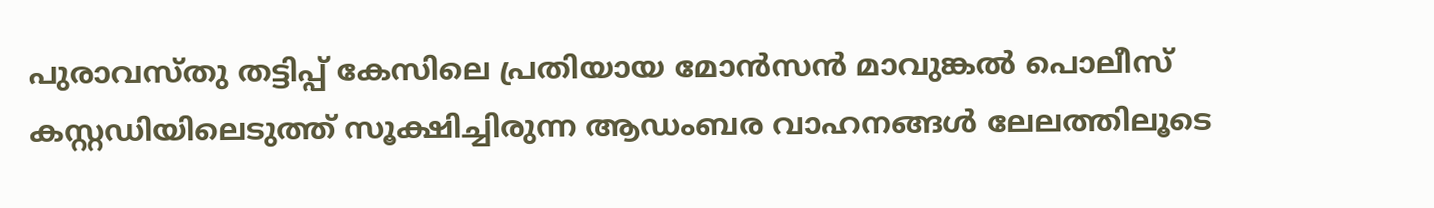പുരാവസ്തു തട്ടിപ്പ് കേസിലെ പ്രതിയായ മോൻസൻ മാവുങ്കൽ പൊലീസ് കസ്റ്റഡിയിലെടുത്ത് സൂക്ഷിച്ചിരുന്ന ആഡംബര വാഹനങ്ങൾ ലേലത്തിലൂടെ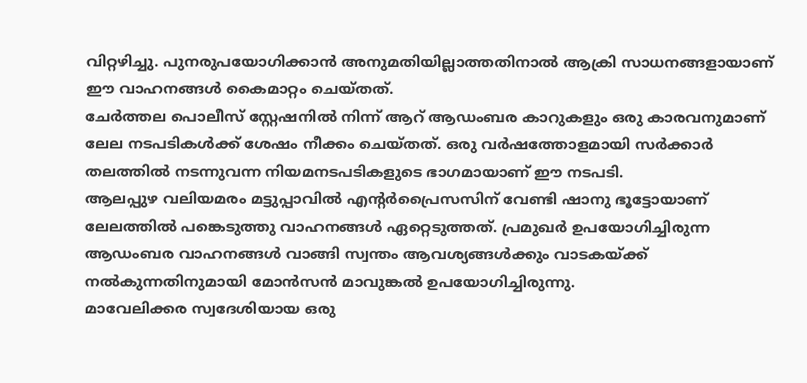വിറ്റഴിച്ചു. പുനരുപയോഗിക്കാൻ അനുമതിയില്ലാത്തതിനാൽ ആക്രി സാധനങ്ങളായാണ് ഈ വാഹനങ്ങൾ കൈമാറ്റം ചെയ്തത്.
ചേർത്തല പൊലീസ് സ്റ്റേഷനിൽ നിന്ന് ആറ് ആഡംബര കാറുകളും ഒരു കാരവനുമാണ് ലേല നടപടികൾക്ക് ശേഷം നീക്കം ചെയ്തത്. ഒരു വർഷത്തോളമായി സർക്കാർ തലത്തിൽ നടന്നുവന്ന നിയമനടപടികളുടെ ഭാഗമായാണ് ഈ നടപടി.
ആലപ്പുഴ വലിയമരം മട്ടുപ്പാവിൽ എന്റർപ്രൈസസിന് വേണ്ടി ഷാനു ഭൂട്ടോയാണ് ലേലത്തിൽ പങ്കെടുത്തു വാഹനങ്ങൾ ഏറ്റെടുത്തത്. പ്രമുഖർ ഉപയോഗിച്ചിരുന്ന ആഡംബര വാഹനങ്ങൾ വാങ്ങി സ്വന്തം ആവശ്യങ്ങൾക്കും വാടകയ്ക്ക് നൽകുന്നതിനുമായി മോൻസൻ മാവുങ്കൽ ഉപയോഗിച്ചിരുന്നു.
മാവേലിക്കര സ്വദേശിയായ ഒരു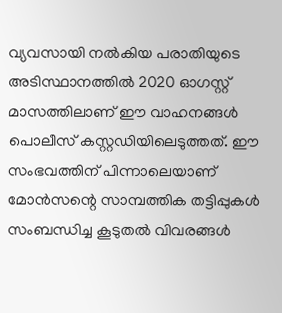വ്യവസായി നൽകിയ പരാതിയുടെ അടിസ്ഥാനത്തിൽ 2020 ഓഗസ്റ്റ് മാസത്തിലാണ് ഈ വാഹനങ്ങൾ പൊലീസ് കസ്റ്റഡിയിലെടുത്തത്. ഈ സംഭവത്തിന് പിന്നാലെയാണ് മോൻസന്റെ സാമ്പത്തിക തട്ടിപ്പുകൾ സംബന്ധിച്ച കൂടുതൽ വിവരങ്ങൾ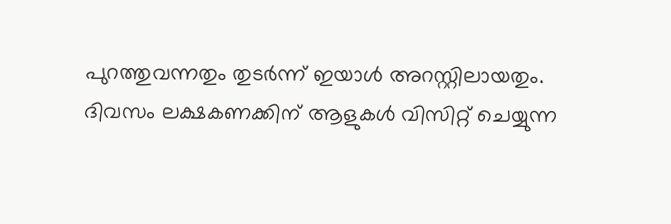പുറത്തുവന്നതും തുടർന്ന് ഇയാൾ അറസ്റ്റിലായതും.
ദിവസം ലക്ഷകണക്കിന് ആളുകൾ വിസിറ്റ് ചെയ്യുന്ന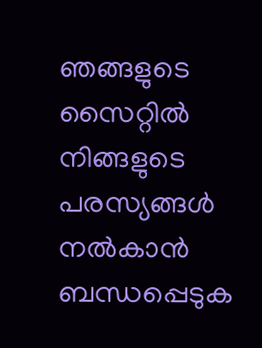ഞങ്ങളുടെ സൈറ്റിൽ നിങ്ങളുടെ പരസ്യങ്ങൾ നൽകാൻ ബന്ധപ്പെടുക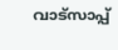വാട്സാപ്പ്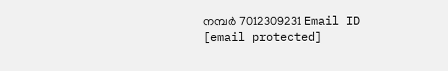നമ്പർ 7012309231 Email ID [email protected]